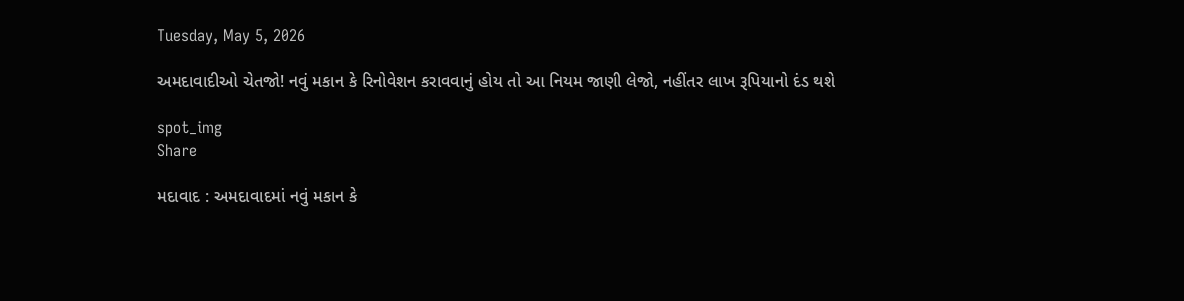Tuesday, May 5, 2026

અમદાવાદીઓ ચેતજો! નવું મકાન કે રિનોવેશન કરાવવાનું હોય તો આ નિયમ જાણી લેજો, નહીંતર લાખ રૂપિયાનો દંડ થશે

spot_img
Share

મદાવાદ : અમદાવાદમાં નવું મકાન કે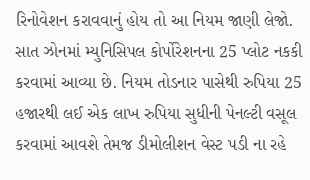રિનોવેશન કરાવવાનું હોય તો આ નિયમ જાણી લેજો. સાત ઝોનમાં મ્યુનિસિપલ કોર્પોરેશનના 25 પ્લોટ નકકી કરવામાં આવ્યા છે. નિયમ તોડનાર પાસેથી રુપિયા 25 હજારથી લઈ એક લાખ રુપિયા સુધીની પેનલ્ટી વસૂલ કરવામાં આવશે તેમજ ડીમોલીશન વેસ્ટ પડી ના રહે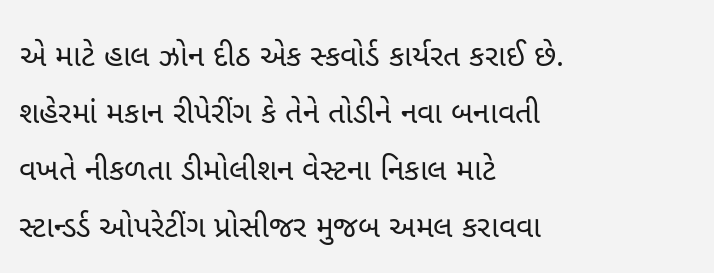એ માટે હાલ ઝોન દીઠ એક સ્કવોર્ડ કાર્યરત કરાઈ છે. શહેરમાં મકાન રીપેરીંગ કે તેને તોડીને નવા બનાવતી વખતે નીકળતા ડીમોલીશન વેસ્ટના નિકાલ માટે સ્ટાન્ડર્ડ ઓપરેટીંગ પ્રોસીજર મુજબ અમલ કરાવવા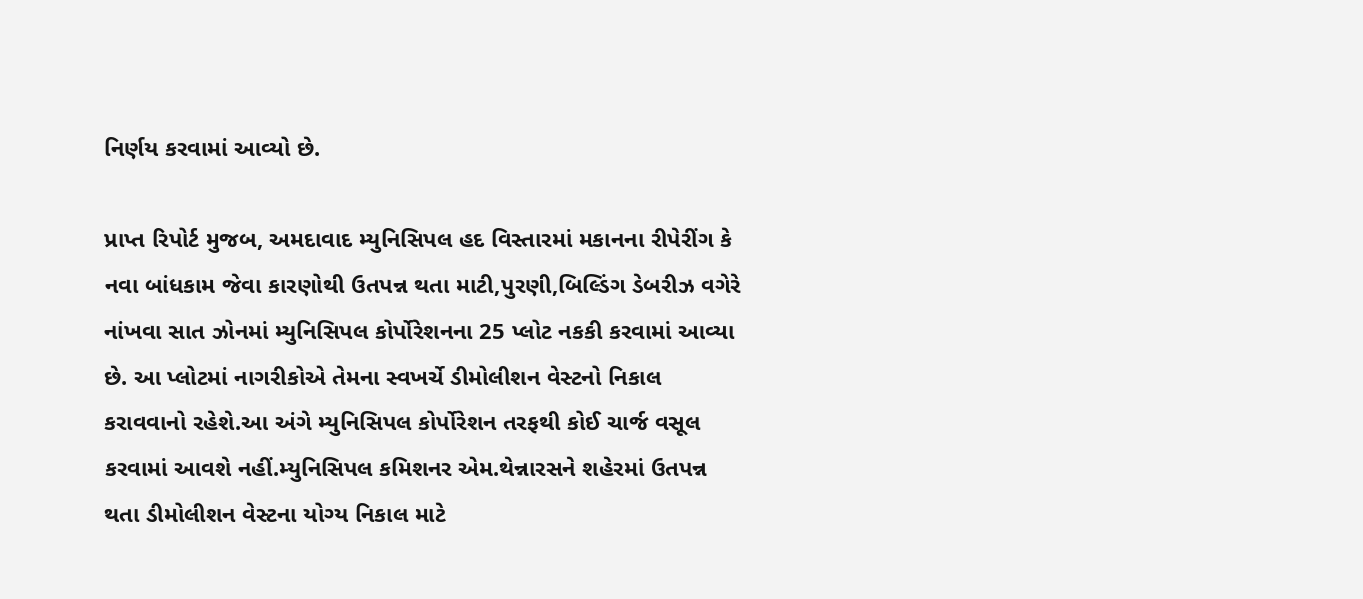નિર્ણય કરવામાં આવ્યો છે.

પ્રાપ્ત રિપોર્ટ મુજબ, અમદાવાદ મ્યુનિસિપલ હદ વિસ્તારમાં મકાનના રીપેરીંગ કે નવા બાંધકામ જેવા કારણોથી ઉતપન્ન થતા માટી,પુરણી,બિલ્ડિંગ ડેબરીઝ વગેરે નાંખવા સાત ઝોનમાં મ્યુનિસિપલ કોર્પોરેશનના 25 પ્લોટ નકકી કરવામાં આવ્યા છે. આ પ્લોટમાં નાગરીકોએ તેમના સ્વખર્ચે ડીમોલીશન વેસ્ટનો નિકાલ કરાવવાનો રહેશે.આ અંગે મ્યુનિસિપલ કોર્પોરેશન તરફથી કોઈ ચાર્જ વસૂલ કરવામાં આવશે નહીં.મ્યુનિસિપલ કમિશનર એમ.થેન્નારસને શહેરમાં ઉતપન્ન થતા ડીમોલીશન વેસ્ટના યોગ્ય નિકાલ માટે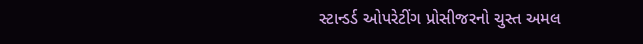સ્ટાન્ડર્ડ ઓપરેટીંગ પ્રોસીજરનો ચુસ્ત અમલ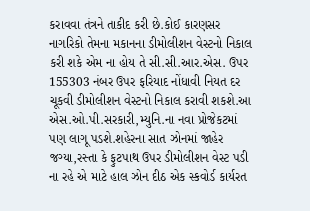કરાવવા તંત્રને તાકીદ કરી છે.કોઈ કારણસર નાગરિકો તેમના મકાનના ડીમોલીશન વેસ્ટનો નિકાલ કરી શકે એમ ના હોય તે સી.સી.આર.એસ. ઉપર 155303 નંબર ઉપર ફરિયાદ નોંધાવી નિયત દર ચૂકવી ડીમોલીશન વેસ્ટનો નિકાલ કરાવી શકશે.આ એસ.ઓ.પી.સરકારી,મ્યુનિ.ના નવા પ્રોજેકટમાં પણ લાગૂ પડશે.શહેરના સાત ઝોનમાં જાહેર જગ્યા,રસ્તા કે ફુટપાથ ઉપર ડીમોલીશન વેસ્ટ પડી ના રહે એ માટે હાલ ઝોન દીઠ એક સ્કવોર્ડ કાર્યરત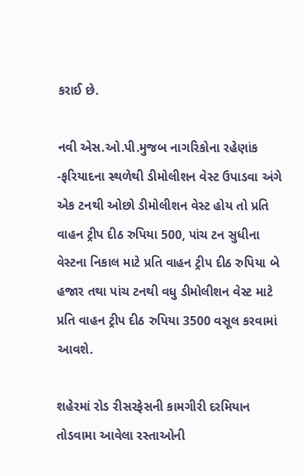કરાઈ છે.

નવી એસ.ઓ.પી.મુજબ નાગરિકોના રહેણાંક -ફરિયાદના સ્થળેથી ડીમોલીશન વેસ્ટ ઉપાડવા અંગે એક ટનથી ઓછો ડીમોલીશન વેસ્ટ હોય તો પ્રતિ વાહન ટ્રીપ દીઠ રુપિયા 500, પાંચ ટન સુધીના વેસ્ટના નિકાલ માટે પ્રતિ વાહન ટ્રીપ દીઠ રુપિયા બે હજાર તથા પાંચ ટનથી વધુ ડીમોલીશન વેસ્ટ માટે પ્રતિ વાહન ટ્રીપ દીઠ રુપિયા 3500 વસૂલ કરવામાં આવશે.

શહેરમાં રોડ રીસરફેસની કામગીરી દરમિયાન તોડવામા આવેલા રસ્તાઓની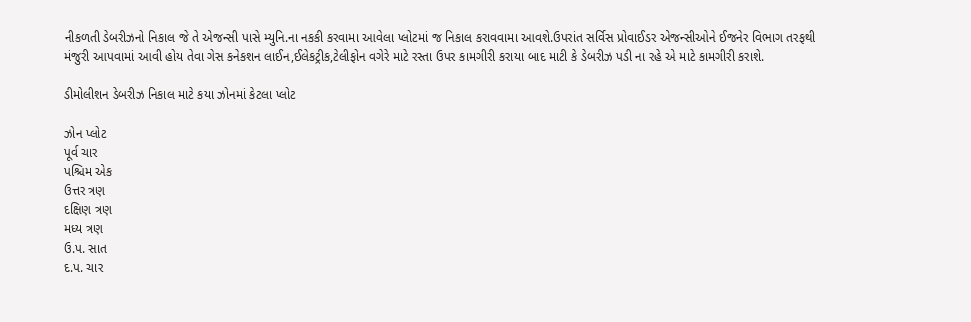નીકળતી ડેબરીઝનો નિકાલ જે તે એજન્સી પાસે મ્યુનિ.ના નકકી કરવામા આવેલા પ્લોટમાં જ નિકાલ કરાવવામા આવશે.ઉપરાંત સર્વિસ પ્રોવાઈડર એજન્સીઓને ઈજનેર વિભાગ તરફથી મંજુરી આપવામાં આવી હોય તેવા ગેસ કનેકશન લાઈન,ઈલેકટ્રીક,ટેલીફોન વગેરે માટે રસ્તા ઉપર કામગીરી કરાયા બાદ માટી કે ડેબરીઝ પડી ના રહે એ માટે કામગીરી કરાશે.

ડીમોલીશન ડેબરીઝ નિકાલ માટે કયા ઝોનમાં કેટલા પ્લોટ

ઝોન પ્લોટ
પૂર્વ ચાર
પશ્ચિમ એક
ઉત્તર ત્રણ
દક્ષિણ ત્રણ
મધ્ય ત્રણ
ઉ.પ. સાત
દ.પ. ચાર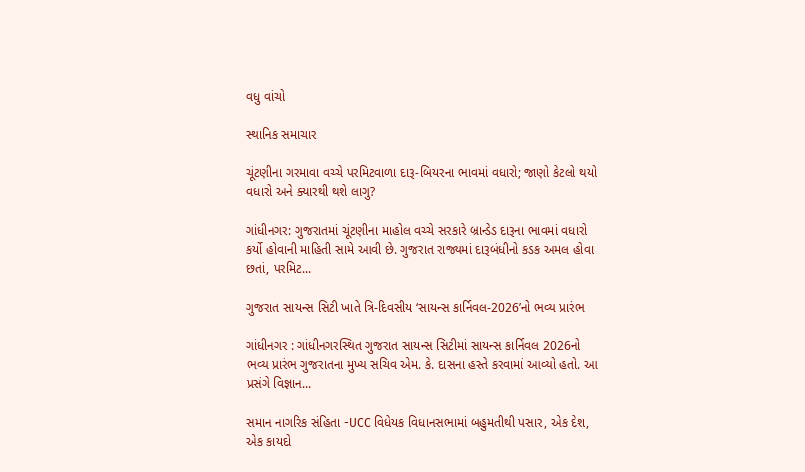વધુ વાંચો

સ્થાનિક સમાચાર

ચૂંટણીના ગરમાવા વચ્ચે પરમિટવાળા દારૂ-બિયરના ભાવમાં વધારો; જાણો કેટલો થયો વધારો અને ક્યારથી થશે લાગુ?

ગાંધીનગર: ગુજરાતમાં ચૂંટણીના માહોલ વચ્ચે સરકારે બ્રાન્ડેડ દારૂના ભાવમાં વધારો કર્યો હોવાની માહિતી સામે આવી છે. ગુજરાત રાજ્યમાં દારૂબંધીનો કડક અમલ હોવા છતાં, પરમિટ...

ગુજરાત સાયન્સ સિટી ખાતે ત્રિ-દિવસીય ‘સાયન્સ કાર્નિવલ-2026’નો ભવ્ય પ્રારંભ

ગાંધીનગર : ગાંધીનગરસ્થિત ગુજરાત સાયન્સ સિટીમાં સાયન્સ કાર્નિવલ 2026નો ભવ્ય પ્રારંભ ગુજરાતના મુખ્ય સચિવ એમ. કે. દાસના હસ્તે કરવામાં આવ્યો હતો. આ પ્રસંગે વિજ્ઞાન...

સમાન નાગરિક સંહિતા -UCC વિધેયક વિધાનસભામાં બહુમતીથી પસાર, એક દેશ, એક કાયદો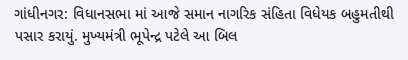ગાંધીનગર: વિધાનસભા માં આજે સમાન નાગરિક સંહિતા વિધેયક બહુમતીથી પસાર કરાયું. મુખ્યમંત્રી ભૂપેન્દ્ર પટેલે આ બિલ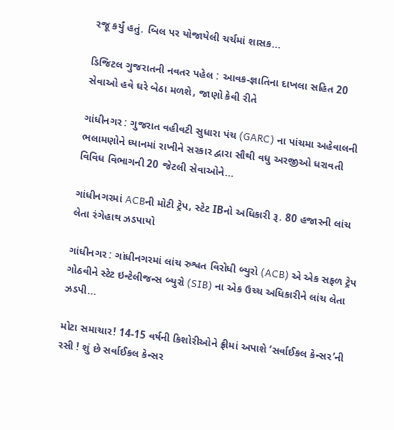રજૂ કર્યું હતું. બિલ પર યોજાયેલી ચર્ચમાં શાસક...

ડિજિટલ ગુજરાતની નવતર પહેલ : આવક-જ્ઞાતિના દાખલા સહિત 20 સેવાઓ હવે ઘરે બેઠા મળશે, જાણો કેવી રીતે

ગાંધીનગર : ગુજરાત વહીવટી સુધારા પંચ (GARC) ના પાંચમા અહેવાલની ભલામણોને ધ્યાનમાં રાખીને સરકાર દ્વારા સૌથી વધુ અરજીઓ ધરાવતી વિવિધ વિભાગની 20 જેટલી સેવાઓને...

ગાંધીનગરમાં ACBની મોટી ટ્રેપ, સ્ટેટ IBનો અધિકારી રૂ. 80 હજારની લાંચ લેતા રંગેહાથ ઝડપાયો

ગાંધીનગર : ગાંધીનગરમાં લાંચ રુશ્વત વિરોધી બ્યુરો (ACB) એ એક સફળ ટ્રેપ ગોઠવીને સ્ટેટ ઇન્ટેલીજન્સ બ્યુરો (SIB) ના એક ઉચ્ચ અધિકારીને લાંચ લેતા ઝડપી...

મોટા સમાચાર! 14-15 વર્ષની કિશોરીઓને ફ્રીમાં અપાશે ‘સર્વાઈકલ કેન્સર’ની રસી ! શું છે સર્વાઈકલ કેન્સર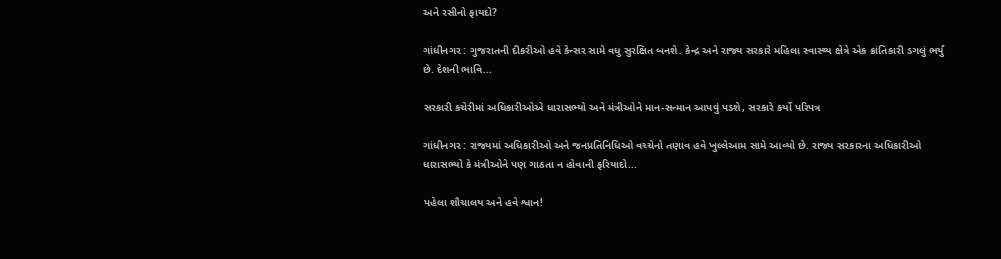અને રસીનો ફાયદો?

ગાંધીનગર : ગુજરાતની દીકરીઓ હવે કેન્સર સામે વધુ સુરક્ષિત બનશે. કેન્દ્ર અને રાજ્ય સરકારે મહિલા સ્વાસ્થ્ય ક્ષેત્રે એક ક્રાંતિકારી ડગલું ભર્યું છે. દેશની ભાવિ...

સરકારી કચેરીમાં અધિકારીઓએ ધારાસભ્યો અને મંત્રીઓને માન-સન્માન આપવું પડશે, સરકારે કર્યો પરિપત્ર

ગાંધીનગર : રાજ્યમાં અધિકારીઓ અને જનપ્રતિનિધિઓ વચ્ચેનો તણાવ હવે ખુલ્લેઆમ સામે આવ્યો છે. રાજ્ય સરકારના અધિકારીઓ ધારાસભ્યો કે મંત્રીઓને પણ ગાઠતા ન હોવાની ફરિયાદો...

પહેલા શૌચાલય અને હવે શ્વાન!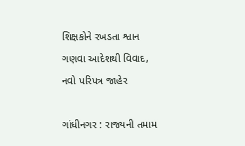શિક્ષકોને રખડતા શ્વાન ગણવા આદેશથી વિવાદ, નવો પરિપત્ર જાહેર

ગાંધીનગર : રાજ્યની તમામ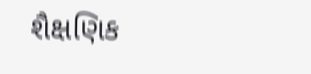શૈક્ષણિક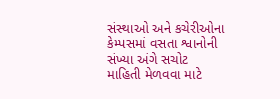સંસ્થાઓ અને કચેરીઓના કેમ્પસમાં વસતા શ્વાનોની સંખ્યા અંગે સચોટ માહિતી મેળવવા માટે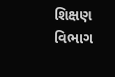શિક્ષણ વિભાગ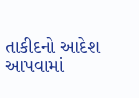તાકીદનો આદેશ આપવામાં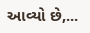આવ્યો છે,...